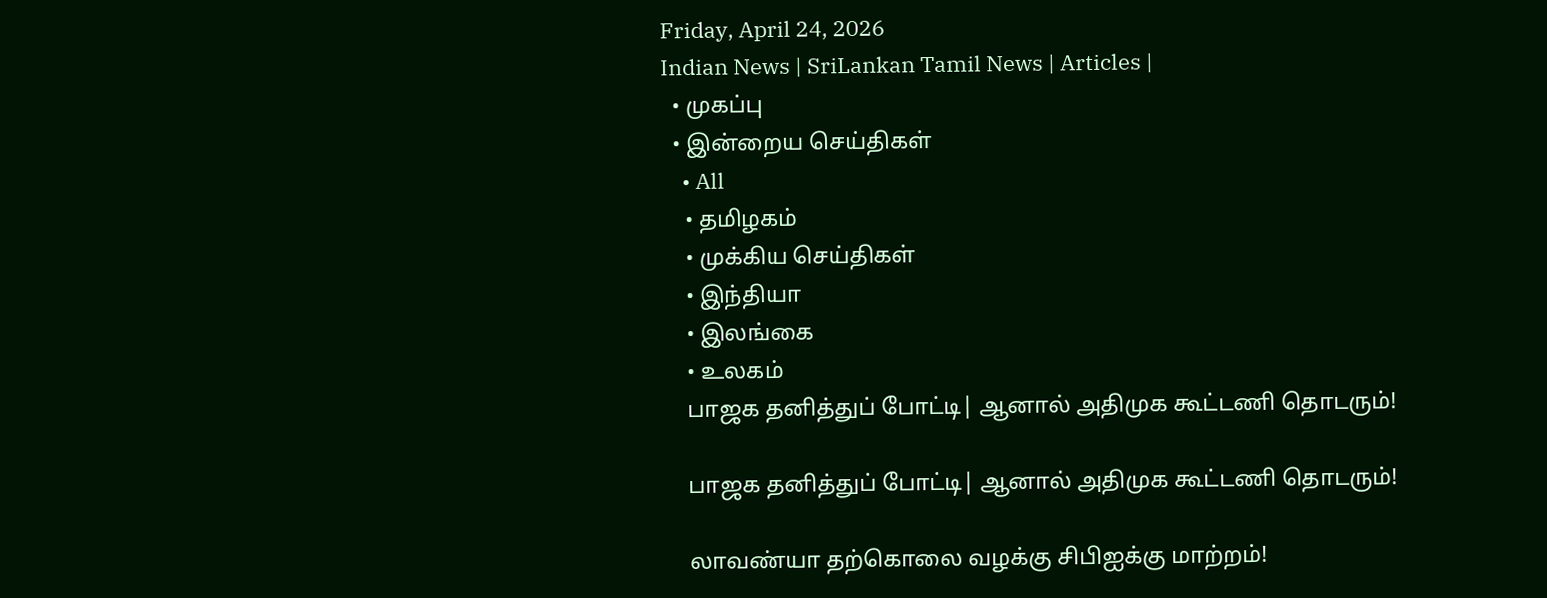Friday, April 24, 2026
Indian News | SriLankan Tamil News | Articles |
  • முகப்பு
  • இன்றைய செய்திகள்
    • All
    • தமிழகம்
    • முக்கிய செய்திகள்
    • இந்தியா
    • இலங்கை
    • உலகம்
    பாஜக தனித்துப் போட்டி| ஆனால் அதிமுக கூட்டணி தொடரும்!

    பாஜக தனித்துப் போட்டி| ஆனால் அதிமுக கூட்டணி தொடரும்!

    லாவண்யா தற்கொலை வழக்கு சிபிஐக்கு மாற்றம்!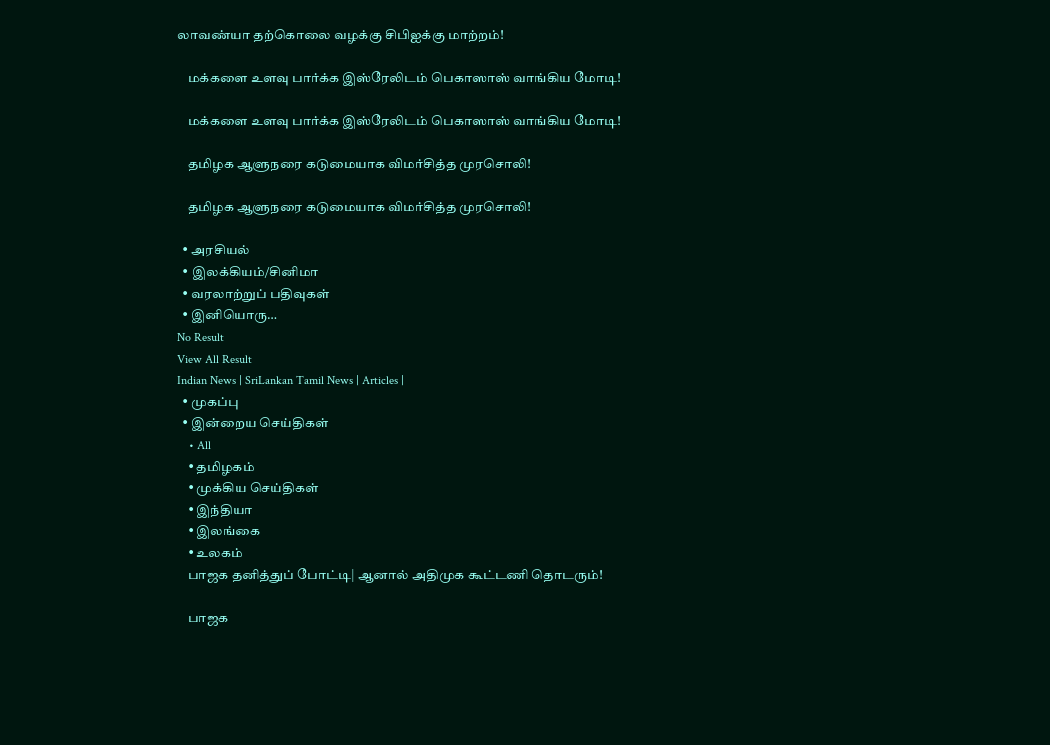லாவண்யா தற்கொலை வழக்கு சிபிஐக்கு மாற்றம்!

    மக்களை உளவு பார்க்க இஸ்ரேலிடம் பெகாஸாஸ் வாங்கிய மோடி!

    மக்களை உளவு பார்க்க இஸ்ரேலிடம் பெகாஸாஸ் வாங்கிய மோடி!

    தமிழக ஆளுநரை கடுமையாக விமர்சித்த முரசொலி!

    தமிழக ஆளுநரை கடுமையாக விமர்சித்த முரசொலி!

  • அரசியல்
  • இலக்கியம்/சினிமா
  • வரலாற்றுப் பதிவுகள்
  • இனியொரு…
No Result
View All Result
Indian News | SriLankan Tamil News | Articles |
  • முகப்பு
  • இன்றைய செய்திகள்
    • All
    • தமிழகம்
    • முக்கிய செய்திகள்
    • இந்தியா
    • இலங்கை
    • உலகம்
    பாஜக தனித்துப் போட்டி| ஆனால் அதிமுக கூட்டணி தொடரும்!

    பாஜக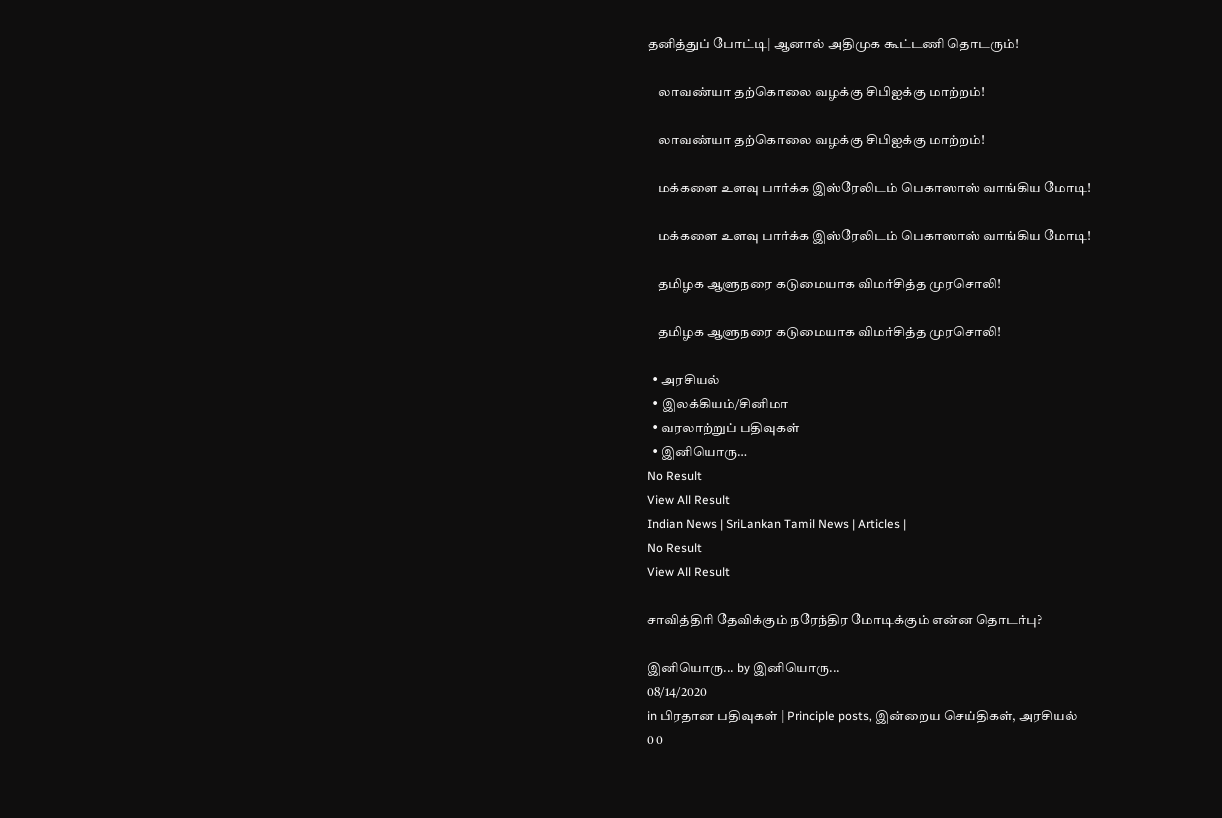தனித்துப் போட்டி| ஆனால் அதிமுக கூட்டணி தொடரும்!

    லாவண்யா தற்கொலை வழக்கு சிபிஐக்கு மாற்றம்!

    லாவண்யா தற்கொலை வழக்கு சிபிஐக்கு மாற்றம்!

    மக்களை உளவு பார்க்க இஸ்ரேலிடம் பெகாஸாஸ் வாங்கிய மோடி!

    மக்களை உளவு பார்க்க இஸ்ரேலிடம் பெகாஸாஸ் வாங்கிய மோடி!

    தமிழக ஆளுநரை கடுமையாக விமர்சித்த முரசொலி!

    தமிழக ஆளுநரை கடுமையாக விமர்சித்த முரசொலி!

  • அரசியல்
  • இலக்கியம்/சினிமா
  • வரலாற்றுப் பதிவுகள்
  • இனியொரு…
No Result
View All Result
Indian News | SriLankan Tamil News | Articles |
No Result
View All Result

சாவித்திரி தேவிக்கும் நரேந்திர மோடிக்கும் என்ன தொடர்பு?

இனியொரு... by இனியொரு...
08/14/2020
in பிரதான பதிவுகள் | Principle posts, இன்றைய செய்திகள், அரசியல்
0 0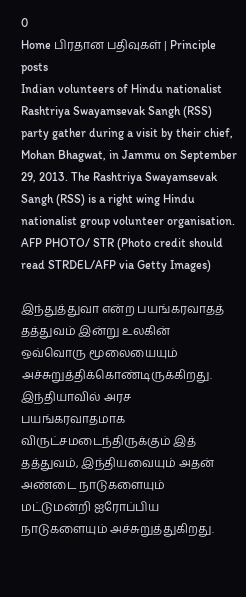0
Home பிரதான பதிவுகள் | Principle posts
Indian volunteers of Hindu nationalist Rashtriya Swayamsevak Sangh (RSS) party gather during a visit by their chief, Mohan Bhagwat, in Jammu on September 29, 2013. The Rashtriya Swayamsevak Sangh (RSS) is a right wing Hindu nationalist group volunteer organisation. AFP PHOTO/ STR (Photo credit should read STRDEL/AFP via Getty Images)

இந்துத்துவா என்ற பயங்கரவாதத் தத்துவம் இன்று உலகின் ஒவ்வொரு மூலையையும் அச்சுறுத்திக்கொண்டிருக்கிறது. இந்தியாவில் அரச பயங்கரவாதமாக விருட்சமடைந்திருக்கும் இத் தத்துவம், இந்தியவையும் அதன் அண்டை நாடுகளையும் மட்டுமன்றி ஐரோப்பிய நாடுகளையும் அச்சுறுத்துகிறது.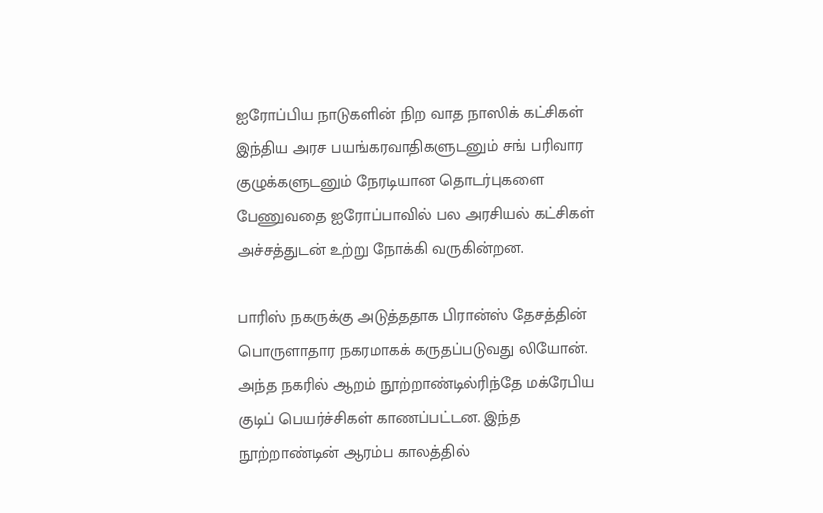ஐரோப்பிய நாடுகளின் நிற வாத நாஸிக் கட்சிகள் இந்திய அரச பயங்கரவாதிகளுடனும் சங் பரிவார குழுக்களுடனும் நேரடியான தொடர்புகளை பேணுவதை ஐரோப்பாவில் பல அரசியல் கட்சிகள் அச்சத்துடன் உற்று நோக்கி வருகின்றன.

பாரிஸ் நகருக்கு அடுத்ததாக பிரான்ஸ் தேசத்தின் பொருளாதார நகரமாகக் கருதப்படுவது லியோன். அந்த நகரில் ஆறம் நூற்றாண்டில்ரிந்தே மக்ரேபிய குடிப் பெயர்ச்சிகள் காணப்பட்டன. இந்த நூற்றாண்டின் ஆரம்ப காலத்தில்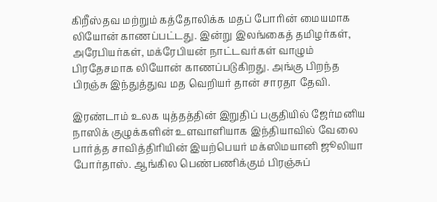கிறீஸ்தவ மற்றும் கத்தோலிக்க மதப் போரின் மையமாக லியோன் காணப்பட்டது. இன்று இலங்கைத் தமிழர்கள், அரேபியர்கள், மக்ரேபியன் நாட்டவர்கள் வாழும் பிரதேசமாக லியோன் காணப்படுகிறது. அங்கு பிறந்த பிரஞ்சு இந்துத்துவ மத வெறியர் தான் சாரதா தேவி.

இரண்டாம் உலக யுத்தத்தின் இறுதிப் பகுதியில் ஜேர்மனிய நாஸிக் குழுக்களின் உளவாளியாக இந்தியாவில் வேலை பார்த்த சாவித்திரியின் இயற்பெயர் மக்ஸிமயானி ஜூலியா போர்தாஸ். ஆங்கில பெண்பணிக்கும் பிரஞ்சுப்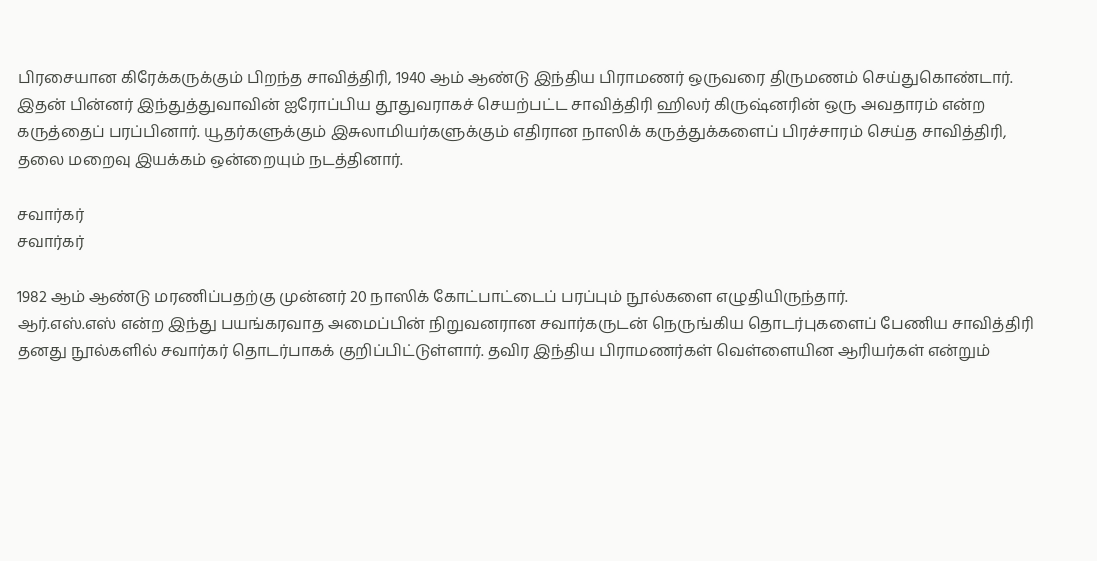பிரசையான கிரேக்கருக்கும் பிறந்த சாவித்திரி, 1940 ஆம் ஆண்டு இந்திய பிராமணர் ஒருவரை திருமணம் செய்துகொண்டார். இதன் பின்னர் இந்துத்துவாவின் ஐரோப்பிய தூதுவராகச் செயற்பட்ட சாவித்திரி ஹிலர் கிருஷ்னரின் ஒரு அவதாரம் என்ற கருத்தைப் பரப்பினார். யூதர்களுக்கும் இசுலாமியர்களுக்கும் எதிரான நாஸிக் கருத்துக்களைப் பிரச்சாரம் செய்த சாவித்திரி, தலை மறைவு இயக்கம் ஒன்றையும் நடத்தினார்.

சவார்கர்
சவார்கர்

1982 ஆம் ஆண்டு மரணிப்பதற்கு முன்னர் 20 நாஸிக் கோட்பாட்டைப் பரப்பும் நூல்களை எழுதியிருந்தார்.
ஆர்.எஸ்.எஸ் என்ற இந்து பயங்கரவாத அமைப்பின் நிறுவனரான சவார்கருடன் நெருங்கிய தொடர்புகளைப் பேணிய சாவித்திரி தனது நூல்களில் சவார்கர் தொடர்பாகக் குறிப்பிட்டுள்ளார். தவிர இந்திய பிராமணர்கள் வெள்ளையின ஆரியர்கள் என்றும்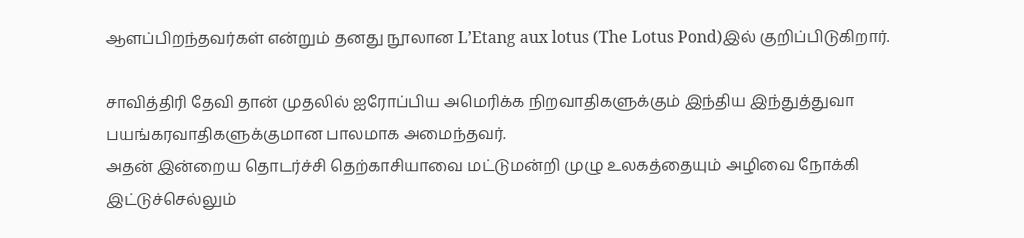ஆளப்பிறந்தவர்கள் என்றும் தனது நூலான L’Etang aux lotus (The Lotus Pond)இல் குறிப்பிடுகிறார்.

சாவித்திரி தேவி தான் முதலில் ஐரோப்பிய அமெரிக்க நிறவாதிகளுக்கும் இந்திய இந்துத்துவா பயங்கரவாதிகளுக்குமான பாலமாக அமைந்தவர்.
அதன் இன்றைய தொடர்ச்சி தெற்காசியாவை மட்டுமன்றி முழு உலகத்தையும் அழிவை நோக்கி இட்டுச்செல்லும்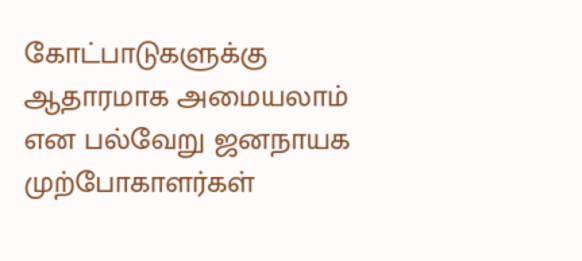கோட்பாடுகளுக்கு ஆதாரமாக அமையலாம் என பல்வேறு ஜனநாயக முற்போகாளர்கள்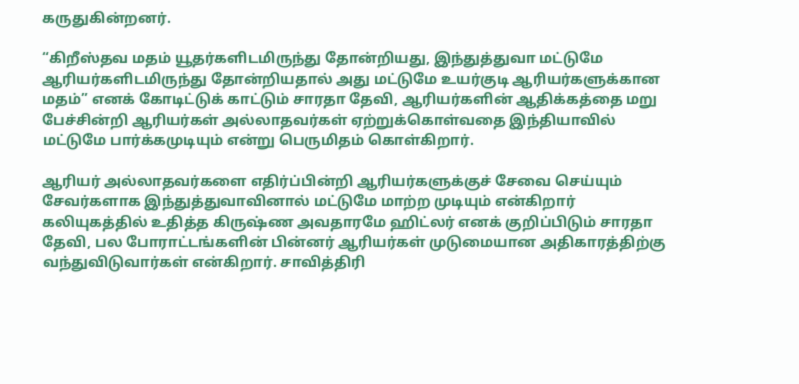கருதுகின்றனர்.

“கிறீஸ்தவ மதம் யூதர்களிடமிருந்து தோன்றியது, இந்துத்துவா மட்டுமே ஆரியர்களிடமிருந்து தோன்றியதால் அது மட்டுமே உயர்குடி ஆரியர்களுக்கான மதம்” எனக் கோடிட்டுக் காட்டும் சாரதா தேவி, ஆரியர்களின் ஆதிக்கத்தை மறு பேச்சின்றி ஆரியர்கள் அல்லாதவர்கள் ஏற்றுக்கொள்வதை இந்தியாவில் மட்டுமே பார்க்கமுடியும் என்று பெருமிதம் கொள்கிறார்.

ஆரியர் அல்லாதவர்களை எதிர்ப்பின்றி ஆரியர்களுக்குச் சேவை செய்யும் சேவர்களாக இந்துத்துவாவினால் மட்டுமே மாற்ற முடியும் என்கிறார்
கலியுகத்தில் உதித்த கிருஷ்ண அவதாரமே ஹிட்லர் எனக் குறிப்பிடும் சாரதா தேவி, பல போராட்டங்களின் பின்னர் ஆரியர்கள் முடுமையான அதிகாரத்திற்கு வந்துவிடுவார்கள் என்கிறார். சாவித்திரி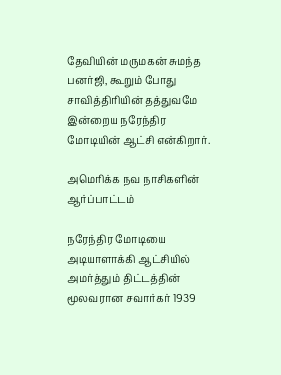தேவியின் மருமகன் சுமந்த பனர்ஜி, கூறும் போது சாவித்திரியின் தத்துவமே இன்றைய நரேந்திர மோடியின் ஆட்சி என்கிறார்.

அமெரிக்க நவ நாசிகளின் ஆர்ப்பாட்டம்

நரேந்திர மோடியை அடியாளாக்கி ஆட்சியில் அமர்த்தும் திட்டத்தின் மூலவரான சவார்கர் 1939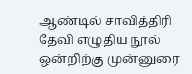ஆண்டில் சாவித்திரி தேவி எழுதிய நூல் ஒன்றிற்கு முன்னுரை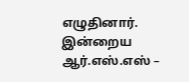எழுதினார். இன்றைய ஆர்.எஸ்.எஸ் –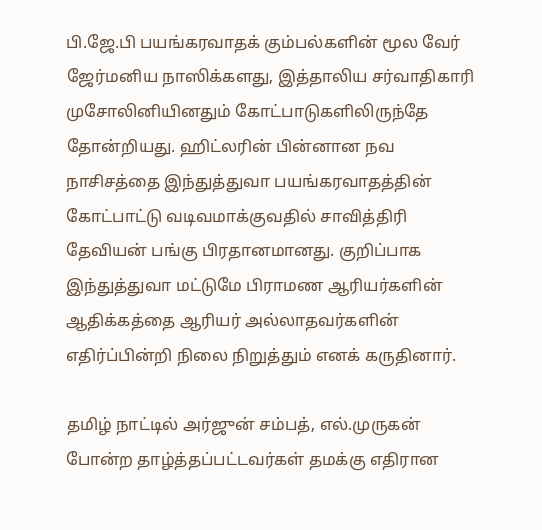பி.ஜே.பி பயங்கரவாதக் கும்பல்களின் மூல வேர் ஜேர்மனிய நாஸிக்களது, இத்தாலிய சர்வாதிகாரி முசோலினியினதும் கோட்பாடுகளிலிருந்தே தோன்றியது. ஹிட்லரின் பின்னான நவ நாசிசத்தை இந்துத்துவா பயங்கரவாதத்தின் கோட்பாட்டு வடிவமாக்குவதில் சாவித்திரி தேவியன் பங்கு பிரதானமானது. குறிப்பாக இந்துத்துவா மட்டுமே பிராமண ஆரியர்களின் ஆதிக்கத்தை ஆரியர் அல்லாதவர்களின் எதிர்ப்பின்றி நிலை நிறுத்தும் எனக் கருதினார்.

தமிழ் நாட்டில் அர்ஜுன் சம்பத், எல்.முருகன் போன்ற தாழ்த்தப்பட்டவர்கள் தமக்கு எதிரான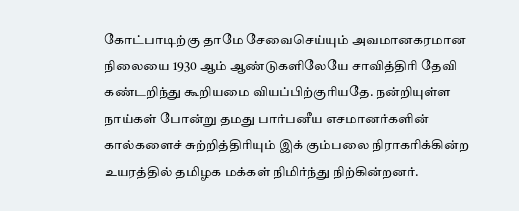கோட்பாடிற்கு தாமே சேவைசெய்யும் அவமானகரமான நிலையை 1930 ஆம் ஆண்டுகளிலேயே சாவித்திரி தேவி கண்டறிந்து கூறியமை வியப்பிற்குரியதே. நன்றியுள்ள நாய்கள் போன்று தமது பார்பனீய எசமானர்களின் கால்களைச் சுற்றித்திரியும் இக் கும்பலை நிராகரிக்கின்ற உயரத்தில் தமிழக மக்கள் நிமிர்ந்து நிற்கின்றனர்.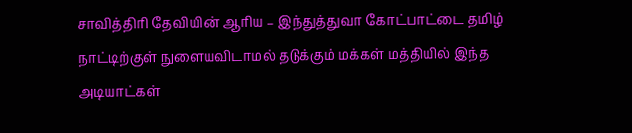சாவித்திரி தேவியின் ஆரிய – இந்துத்துவா கோட்பாட்டை தமிழ் நாட்டிற்குள் நுளையவிடாமல் தடுக்கும் மக்கள் மத்தியில் இந்த அடியாட்கள்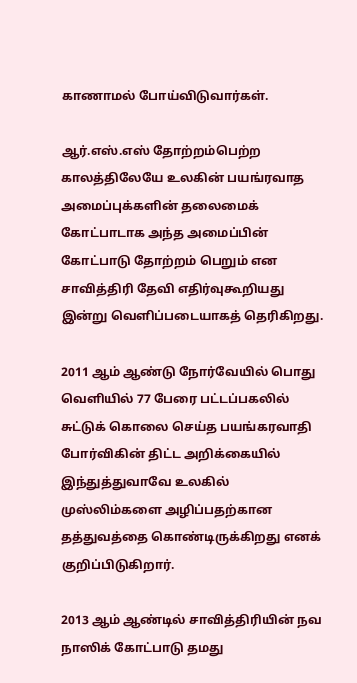காணாமல் போய்விடுவார்கள்.

ஆர்.எஸ்.எஸ் தோற்றம்பெற்ற காலத்திலேயே உலகின் பயங்ரவாத அமைப்புக்களின் தலைமைக் கோட்பாடாக அந்த அமைப்பின் கோட்பாடு தோற்றம் பெறும் என சாவித்திரி தேவி எதிர்வுகூறியது இன்று வெளிப்படையாகத் தெரிகிறது.

2011 ஆம் ஆண்டு நோர்வேயில் பொது வெளியில் 77 பேரை பட்டப்பகலில் சுட்டுக் கொலை செய்த பயங்கரவாதி போர்விகின் திட்ட அறிக்கையில் இந்துத்துவாவே உலகில் முஸ்லிம்களை அழிப்பதற்கான தத்துவத்தை கொண்டிருக்கிறது எனக் குறிப்பிடுகிறார்.

2013 ஆம் ஆண்டில் சாவித்திரியின் நவ நாஸிக் கோட்பாடு தமது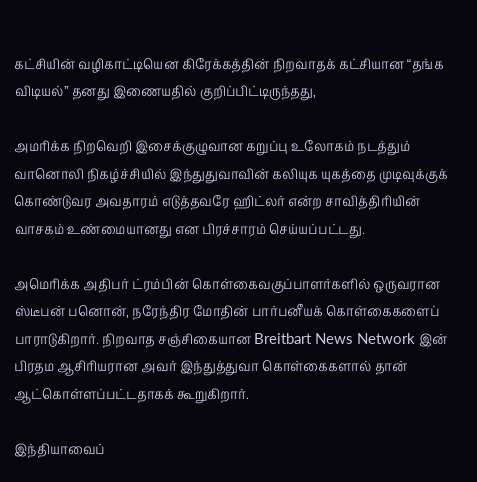கட்சியின் வழிகாட்டியென கிரேக்கத்தின் நிறவாதக் கட்சியான “தங்க விடியல்” தனது இணையதில் குறிப்பிட்டிருந்தது,

அமரிக்க நிறவெறி இசைக்குழுவான கறுப்பு உலோகம் நடத்தும் வானொலி நிகழ்ச்சியில் இந்துதுவாவின் கலியுக யுகத்தை முடிவுக்குக் கொண்டுவர அவதாரம் எடுத்தவரே ஹிட்லர் என்ற சாவித்திரியின் வாசகம் உண்மையானது என பிரச்சாரம் செய்யப்பட்டது.

அமெரிக்க அதிபர் ட்ரம்பின் கொள்கைவகுப்பாளர்களில் ஒருவரான ஸ்டீபன் பனொன், நரேந்திர மோதின் பார்பனீயக் கொள்கைகளைப் பாராடுகிறார். நிறவாத சஞ்சிகையான Breitbart News Network இன் பிரதம ஆசிரியரான அவர் இந்துத்துவா கொள்கைகளால் தான் ஆட்கொள்ளப்பட்டதாகக் கூறுகிறார்.

இந்தியாவைப்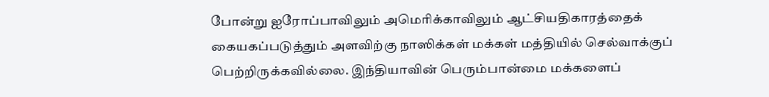போன்று ஐரோப்பாவிலும் அமெரிக்காவிலும் ஆட்சியதிகாரத்தைக் கையகப்படுத்தும் அளவிற்கு நாஸிக்கள் மக்கள் மத்தியில் செல்வாக்குப் பெற்றிருக்கவில்லை. இந்தியாவின் பெரும்பான்மை மக்களைப்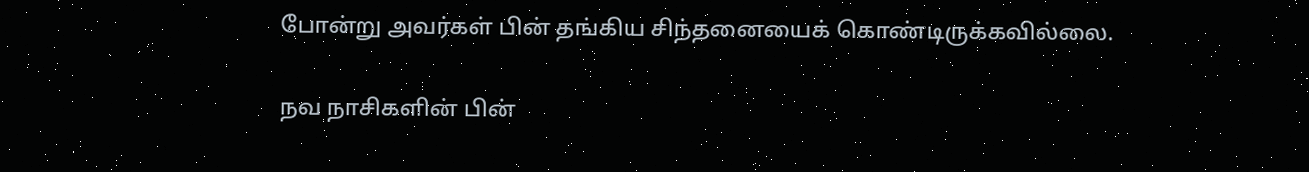போன்று அவர்கள் பின் தங்கிய சிந்தனையைக் கொண்டிருக்கவில்லை.

நவ நாசிகளின் பின்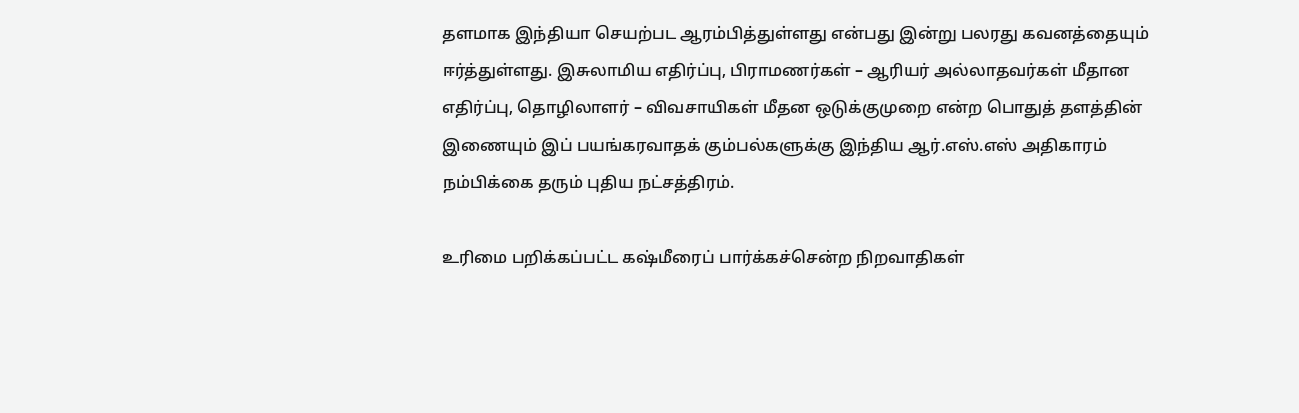தளமாக இந்தியா செயற்பட ஆரம்பித்துள்ளது என்பது இன்று பலரது கவனத்தையும் ஈர்த்துள்ளது. இசுலாமிய எதிர்ப்பு, பிராமணர்கள் – ஆரியர் அல்லாதவர்கள் மீதான எதிர்ப்பு, தொழிலாளர் – விவசாயிகள் மீதன ஒடுக்குமுறை என்ற பொதுத் தளத்தின் இணையும் இப் பயங்கரவாதக் கும்பல்களுக்கு இந்திய ஆர்.எஸ்.எஸ் அதிகாரம் நம்பிக்கை தரும் புதிய நட்சத்திரம்.

உரிமை பறிக்கப்பட்ட கஷ்மீரைப் பார்க்கச்சென்ற நிறவாதிகள்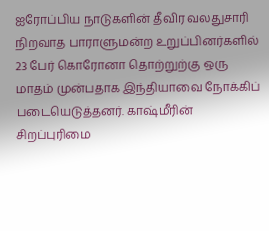ஐரோப்பிய நாடுகளின் தீவிர வலதுசாரி நிறவாத பாராளுமன்ற உறுப்பினர்களில் 23 பேர் கொரோனா தொற்றுற்கு ஒரு மாதம் முன்பதாக இந்தியாவை நோக்கிப் படையெடுத்தனர். காஷ்மீரின் சிறப்புரிமை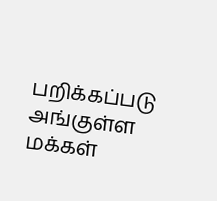பறிக்கப்படு அங்குள்ள மக்கள்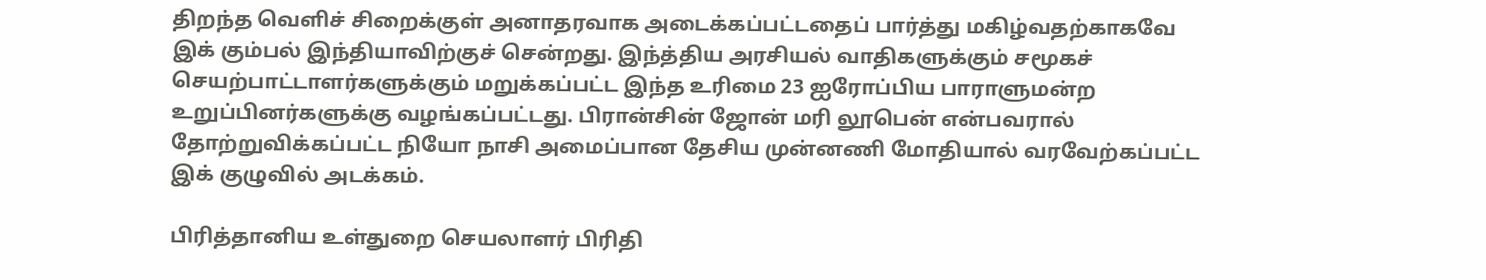திறந்த வெளிச் சிறைக்குள் அனாதரவாக அடைக்கப்பட்டதைப் பார்த்து மகிழ்வதற்காகவே இக் கும்பல் இந்தியாவிற்குச் சென்றது. இந்த்திய அரசியல் வாதிகளுக்கும் சமூகச் செயற்பாட்டாளர்களுக்கும் மறுக்கப்பட்ட இந்த உரிமை 23 ஐரோப்பிய பாராளுமன்ற உறுப்பினர்களுக்கு வழங்கப்பட்டது. பிரான்சின் ஜோன் மரி லூபென் என்பவரால் தோற்றுவிக்கப்பட்ட நியோ நாசி அமைப்பான தேசிய முன்னணி மோதியால் வரவேற்கப்பட்ட இக் குழுவில் அடக்கம்.

பிரித்தானிய உள்துறை செயலாளர் பிரிதி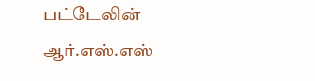பட்டேலின் ஆர்.எஸ்.எஸ்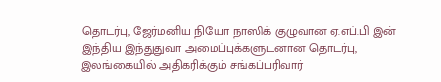தொடர்பு, ஜேர்மனிய நியோ நாஸிக் குழுவான ஏ.எப்.பி இன் இந்திய இந்துதுவா அமைப்புக்களுடனான தொடர்பு, இலங்கையில் அதிகரிக்கும் சங்கப்பரிவார்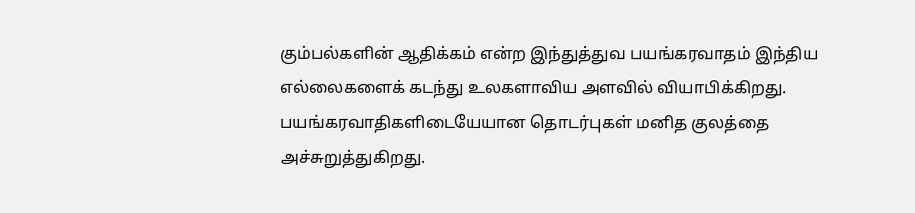கும்பல்களின் ஆதிக்கம் என்ற இந்துத்துவ பயங்கரவாதம் இந்திய எல்லைகளைக் கடந்து உலகளாவிய அளவில் வியாபிக்கிறது. பயங்கரவாதிகளிடையேயான தொடர்புகள் மனித குலத்தை அச்சுறுத்துகிறது.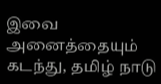இவை அனைத்தையும் கடந்து, தமிழ் நாடு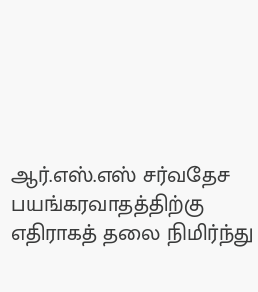ஆர்.எஸ்.எஸ் சர்வதேச பயங்கரவாதத்திற்கு எதிராகத் தலை நிமிர்ந்து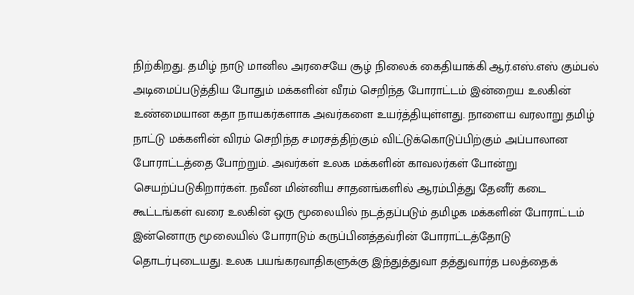நிற்கிறது. தமிழ் நாடு மானில அரசையே சூழ் நிலைக் கைதியாக்கி ஆர்.எஸ்.எஸ் கும்பல் அடிமைப்படுத்திய போதும் மக்களின் வீரம் செறிந்த போராட்டம் இன்றைய உலகின் உண்மையான கதா நாயகர்களாக அவர்களை உயர்த்தியுள்ளது. நாளைய வரலாறு தமிழ் நாட்டு மக்களின் விரம் செறிந்த சமரசத்திற்கும் விட்டுக்கொடுப்பிற்கும் அப்பாலான போராட்டத்தை போற்றும். அவர்கள் உலக மக்களின் காவலர்கள் போன்று செயற்ப்படுகிறார்கள். நவீன மின்னிய சாதனங்களில் ஆரம்பித்து தேனீர் கடை கூட்டங்கள் வரை உலகின் ஒரு மூலையில் நடத்தப்படும் தமிழக மக்களின் போராட்டம்  இன்னொரு மூலையில் போராடும் கருப்பினத்தவ்ரின் போராட்டத்தோடு தொடர்புடையது. உலக பயங்கரவாதிகளுக்கு இந்துத்துவா தத்துவார்த பலத்தைக்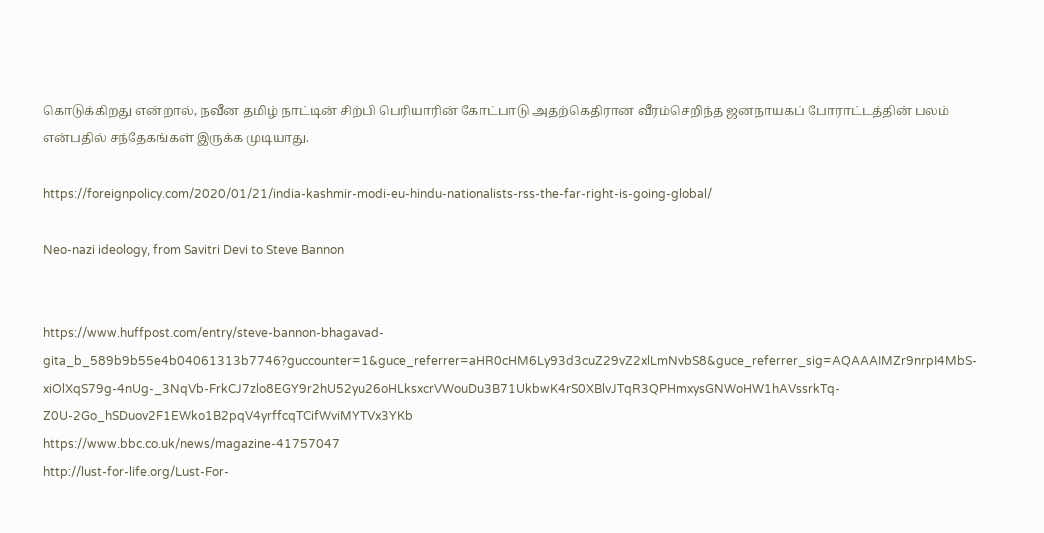கொடுக்கிறது என்றால், நவீன தமிழ் நாட்டின் சிற்பி பெரியாரின் கோட்பாடு அதற்கெதிரான வீரம்செறிந்த ஜனநாயகப் போராட்டத்தின் பலம் என்பதில் சந்தேகங்கள் இருக்க முடியாது.

https://foreignpolicy.com/2020/01/21/india-kashmir-modi-eu-hindu-nationalists-rss-the-far-right-is-going-global/

Neo-nazi ideology, from Savitri Devi to Steve Bannon


https://www.huffpost.com/entry/steve-bannon-bhagavad-gita_b_589b9b55e4b04061313b7746?guccounter=1&guce_referrer=aHR0cHM6Ly93d3cuZ29vZ2xlLmNvbS8&guce_referrer_sig=AQAAAIMZr9nrpI4MbS-xiOlXqS79g-4nUg-_3NqVb-FrkCJ7zlo8EGY9r2hU52yu26oHLksxcrVWouDu3B71UkbwK4rS0XBlvJTqR3QPHmxysGNWoHW1hAVssrkTq-Z0U-2Go_hSDuov2F1EWko1B2pqV4yrffcqTCifWviMYTVx3YKb
https://www.bbc.co.uk/news/magazine-41757047
http://lust-for-life.org/Lust-For-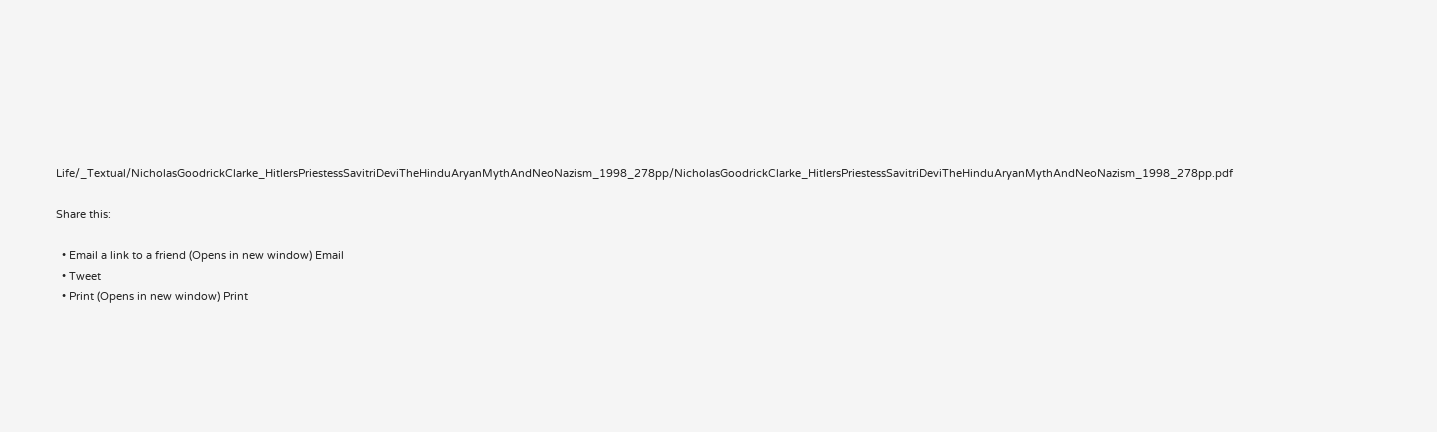Life/_Textual/NicholasGoodrickClarke_HitlersPriestessSavitriDeviTheHinduAryanMythAndNeoNazism_1998_278pp/NicholasGoodrickClarke_HitlersPriestessSavitriDeviTheHinduAryanMythAndNeoNazism_1998_278pp.pdf

Share this:

  • Email a link to a friend (Opens in new window) Email
  • Tweet
  • Print (Opens in new window) Print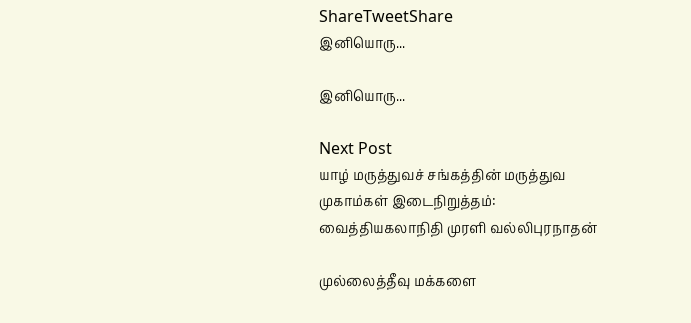ShareTweetShare
இனியொரு...

இனியொரு...

Next Post
யாழ் மருத்துவச் சங்கத்தின் மருத்துவ முகாம்கள் இடைநிறுத்தம்:  வைத்தியகலாநிதி முரளி வல்லிபுரநாதன்

முல்லைத்தீவு மக்களை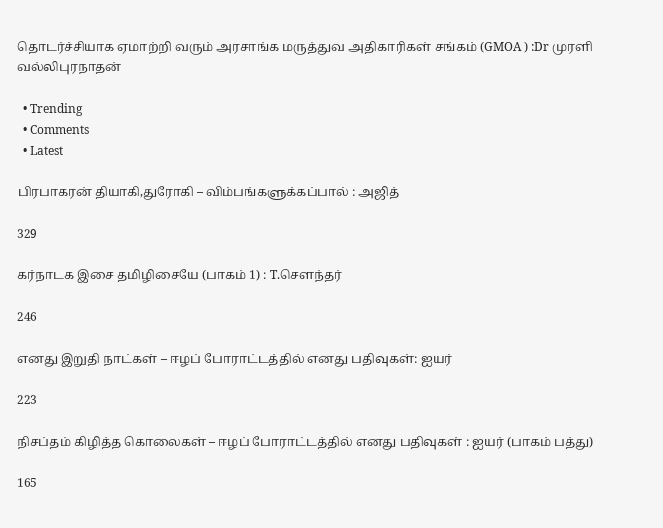தொடர்ச்சியாக ஏமாற்றி வரும் அரசாங்க மருத்துவ அதிகாரிகள் சங்கம் (GMOA ) :Dr முரளி வல்லிபுரநாதன்

  • Trending
  • Comments
  • Latest

பிரபாகரன் தியாகி,துரோகி – விம்பங்களுக்கப்பால் : அஜித்

329

கர்நாடக இசை தமிழிசையே (பாகம் 1) : T.செளந்தர்

246

எனது இறுதி நாட்கள் – ஈழப் போராட்டத்தில் எனது பதிவுகள்: ஐயர்

223

நிசப்தம் கிழித்த கொலைகள் – ஈழப் போராட்டத்தில் எனது பதிவுகள் : ஐயர் (பாகம் பத்து)

165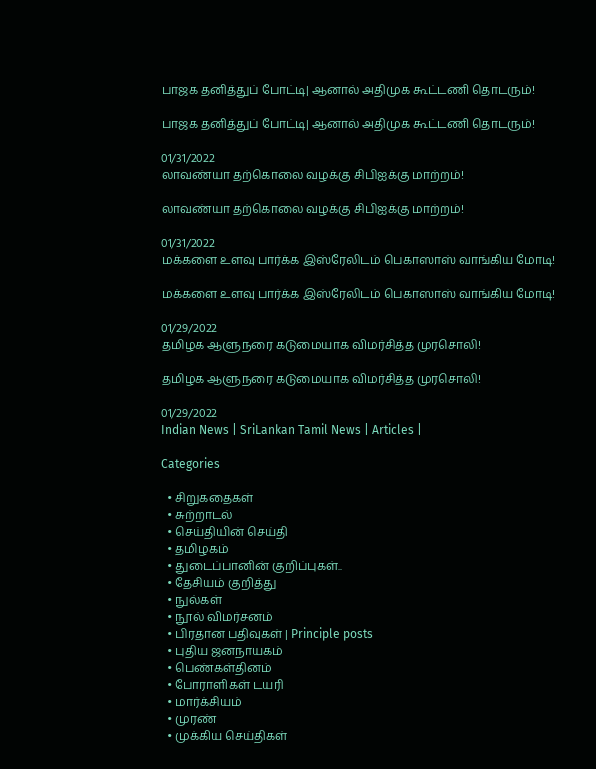பாஜக தனித்துப் போட்டி| ஆனால் அதிமுக கூட்டணி தொடரும்!

பாஜக தனித்துப் போட்டி| ஆனால் அதிமுக கூட்டணி தொடரும்!

01/31/2022
லாவண்யா தற்கொலை வழக்கு சிபிஐக்கு மாற்றம்!

லாவண்யா தற்கொலை வழக்கு சிபிஐக்கு மாற்றம்!

01/31/2022
மக்களை உளவு பார்க்க இஸ்ரேலிடம் பெகாஸாஸ் வாங்கிய மோடி!

மக்களை உளவு பார்க்க இஸ்ரேலிடம் பெகாஸாஸ் வாங்கிய மோடி!

01/29/2022
தமிழக ஆளுநரை கடுமையாக விமர்சித்த முரசொலி!

தமிழக ஆளுநரை கடுமையாக விமர்சித்த முரசொலி!

01/29/2022
Indian News | SriLankan Tamil News | Articles |

Categories

  • சிறுகதைகள்
  • சுற்றாடல்
  • செய்தியின் செய்தி
  • தமிழகம்
  • துடைப்பானின் குறிப்புகள்..
  • தேசியம் குறித்து
  • நுல்கள்
  • நூல் விமர்சனம்
  • பிரதான பதிவுகள் | Principle posts
  • புதிய ஜனநாயகம்
  • பெண்கள்தினம்
  • போராளிகள் டயரி
  • மார்க்சியம்
  • முரண்
  • முக்கிய செய்திகள்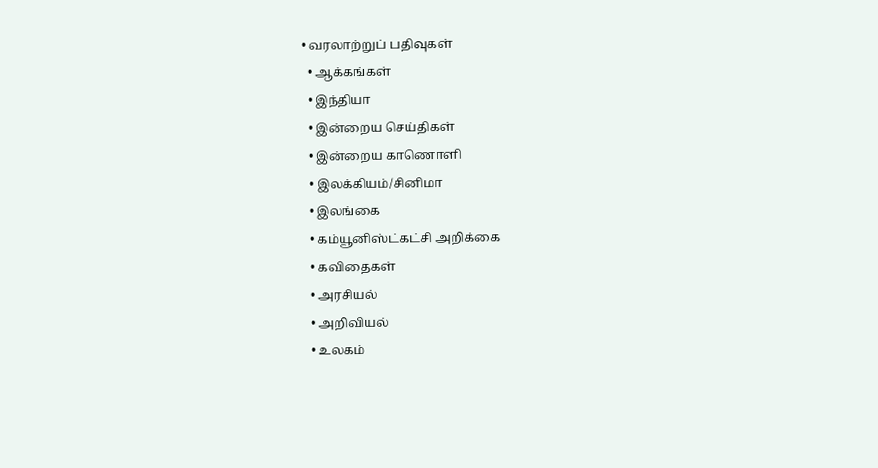• வரலாற்றுப் பதிவுகள்
  • ஆக்கங்கள்
  • இந்தியா
  • இன்றைய செய்திகள்
  • இன்றைய காணொளி
  • இலக்கியம்/சினிமா
  • இலங்கை
  • கம்யூனிஸ்ட்கட்சி அறிக்கை
  • கவிதைகள்
  • அரசியல்
  • அறிவியல்
  • உலகம்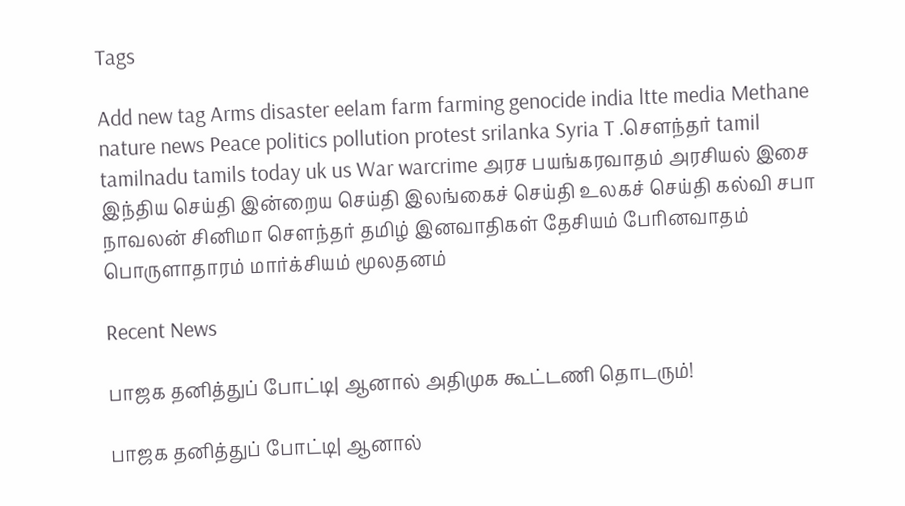Tags

Add new tag Arms disaster eelam farm farming genocide india ltte media Methane nature news Peace politics pollution protest srilanka Syria T .சௌந்தர் tamil tamilnadu tamils today uk us War warcrime அரச பயங்கரவாதம் அரசியல் இசை இந்திய செய்தி இன்றைய செய்தி இலங்கைச் செய்தி உலகச் செய்தி கல்வி சபா நாவலன் சினிமா சௌந்தர் தமிழ் இனவாதிகள் தேசியம் பேரினவாதம் பொருளாதாரம் மார்க்சியம் மூலதனம்

Recent News

பாஜக தனித்துப் போட்டி| ஆனால் அதிமுக கூட்டணி தொடரும்!

பாஜக தனித்துப் போட்டி| ஆனால்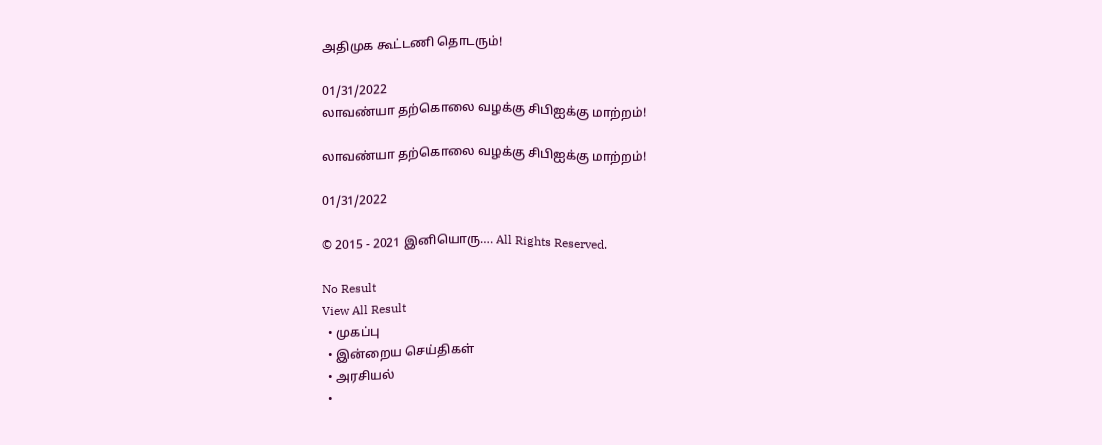அதிமுக கூட்டணி தொடரும்!

01/31/2022
லாவண்யா தற்கொலை வழக்கு சிபிஐக்கு மாற்றம்!

லாவண்யா தற்கொலை வழக்கு சிபிஐக்கு மாற்றம்!

01/31/2022

© 2015 - 2021 இனியொரு…. All Rights Reserved.

No Result
View All Result
  • முகப்பு
  • இன்றைய செய்திகள்
  • அரசியல்
  •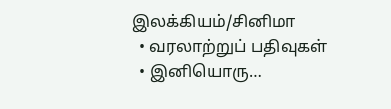இலக்கியம்/சினிமா
  • வரலாற்றுப் பதிவுகள்
  • இனியொரு…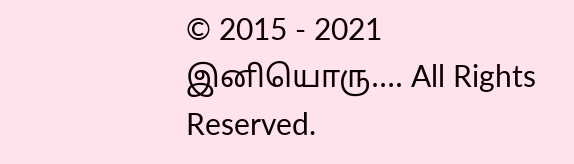© 2015 - 2021 இனியொரு…. All Rights Reserved.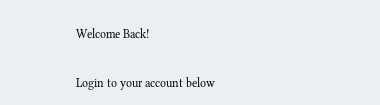Welcome Back!

Login to your account below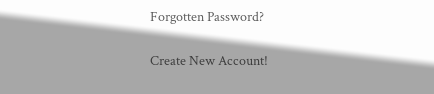Forgotten Password?

Create New Account!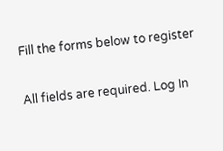Fill the forms below to register

All fields are required. Log In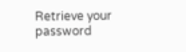Retrieve your password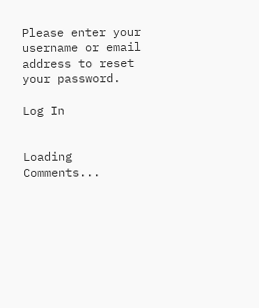Please enter your username or email address to reset your password.

Log In


Loading Comments...